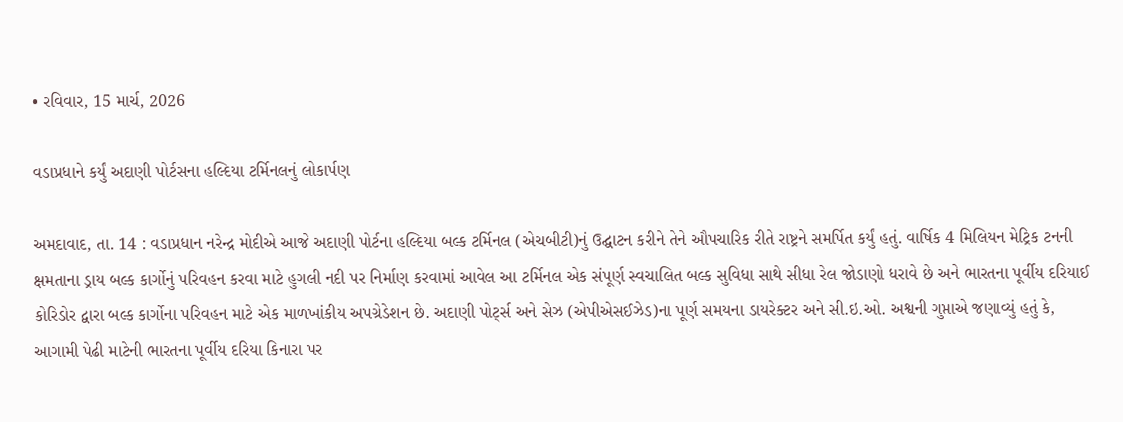• રવિવાર, 15 માર્ચ, 2026

વડાપ્રધાને કર્યું અદાણી પોર્ટસના હલ્દિયા ટર્મિનલનું લોકાર્પણ

અમદાવાદ, તા. 14 : વડાપ્રધાન નરેન્દ્ર મોદીએ આજે અદાણી પોર્ટના હલ્દિયા બલ્ક ટર્મિનલ (એચબીટી)નું ઉદ્ઘાટન કરીને તેને ઔપચારિક રીતે રાષ્ટ્રને સમર્પિત કર્યું હતું. વાર્ષિક 4 મિલિયન મેટ્રિક ટનની ક્ષમતાના ડ્રાય બલ્ક કાર્ગોનું પરિવહન કરવા માટે હુગલી નદી પર નિર્માણ કરવામાં આવેલ આ ટર્મિનલ એક સંપૂર્ણ સ્વચાલિત બલ્ક સુવિધા સાથે સીધા રેલ જોડાણો ધરાવે છે અને ભારતના પૂર્વીય દરિયાઈ કોરિડોર દ્વારા બલ્ક કાર્ગોના પરિવહન માટે એક માળખાંકીય અપગ્રેડેશન છે. અદાણી પોર્ટ્સ અને સેઝ (એપીએસઈઝેડ)ના પૂર્ણ સમયના ડાયરેક્ટર અને સી.ઇ.ઓ. અશ્વની ગુપ્તાએ જણાવ્યું હતું કે, આગામી પેઢી માટેની ભારતના પૂર્વીય દરિયા કિનારા પર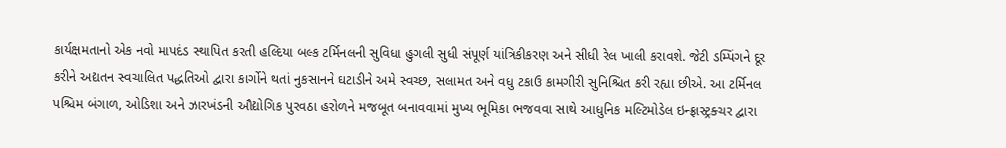કાર્યક્ષમતાનો એક નવો માપદંડ સ્થાપિત કરતી હલ્દિયા બલ્ક ટર્મિનલની સુવિધા હુગલી સુધી સંપૂર્ણ યાંત્રિકીકરણ અને સીધી રેલ ખાલી કરાવશે. જેટી ડમ્પિંગને દૂર કરીને અદ્યતન સ્વચાલિત પદ્ધતિઓ દ્વારા કાર્ગોને થતાં નુકસાનને ઘટાડીને અમે સ્વચ્છ, સલામત અને વધુ ટકાઉ કામગીરી સુનિશ્ચિત કરી રહ્યા છીએ. આ ટર્મિનલ પશ્ચિમ બંગાળ, ઓડિશા અને ઝારખંડની ઔદ્યોગિક પુરવઠા હરોળને મજબૂત બનાવવામાં મુખ્ય ભૂમિકા ભજવવા સાથે આધુનિક મલ્ટિમોડેલ ઇન્ફ્રાસ્ટ્રક્ચર દ્વારા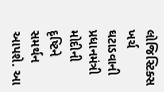લોજિસ્ટિક્સ ખર્ચ ઘટાડવાની પ્રધાનમંત્રી મોદીની દૃષ્ટિને સમર્થન આપશે. આ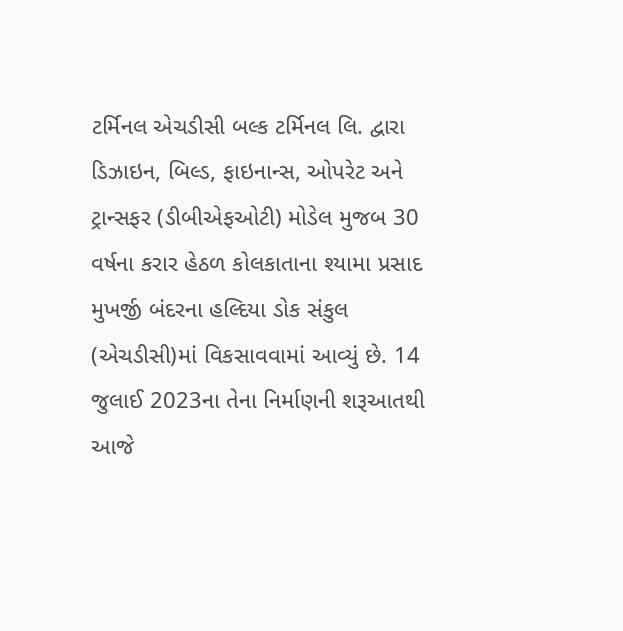ટર્મિનલ એચડીસી બલ્ક ટર્મિનલ લિ. દ્વારા ડિઝાઇન, બિલ્ડ, ફાઇનાન્સ, ઓપરેટ અને ટ્રાન્સફર (ડીબીએફઓટી) મોડેલ મુજબ 30 વર્ષના કરાર હેઠળ કોલકાતાના શ્યામા પ્રસાદ મુખર્જી બંદરના હલ્દિયા ડોક સંકુલ (એચડીસી)માં વિકસાવવામાં આવ્યું છે. 14 જુલાઈ 2023ના તેના નિર્માણની શરૂઆતથી આજે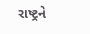રાષ્ટ્રને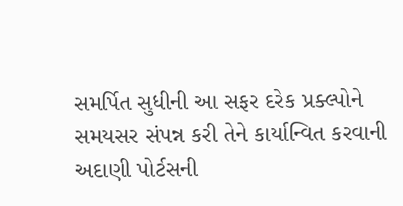સમર્પિત સુધીની આ સફર દરેક પ્રક્લ્પોને સમયસર સંપન્ન કરી તેને કાર્યાન્વિત કરવાની અદાણી પોર્ટસની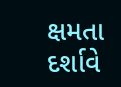ક્ષમતા દર્શાવે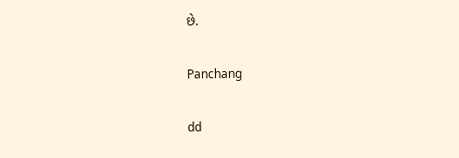છે.

Panchang

dd